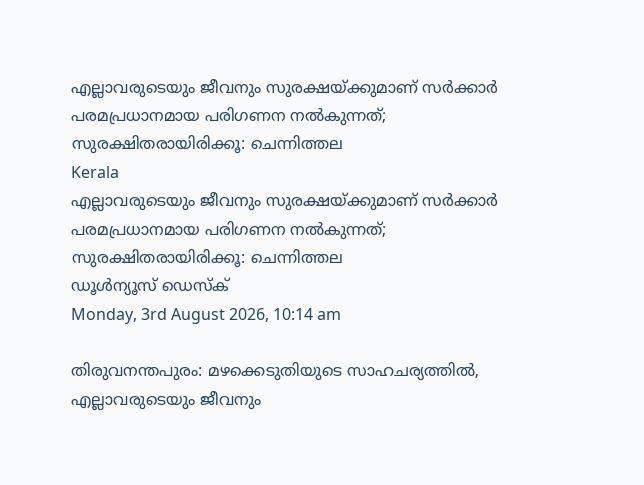എല്ലാവരുടെയും ജീവനും സുരക്ഷയ്ക്കുമാണ് സര്‍ക്കാര്‍ പരമപ്രധാനമായ പരിഗണന നല്‍കുന്നത്; സുരക്ഷിതരായിരിക്കൂ: ചെന്നിത്തല
Kerala
എല്ലാവരുടെയും ജീവനും സുരക്ഷയ്ക്കുമാണ് സര്‍ക്കാര്‍ പരമപ്രധാനമായ പരിഗണന നല്‍കുന്നത്; സുരക്ഷിതരായിരിക്കൂ: ചെന്നിത്തല
ഡൂള്‍ന്യൂസ് ഡെസ്‌ക്
Monday, 3rd August 2026, 10:14 am

തിരുവനന്തപുരം: മഴക്കെടുതിയുടെ സാഹചര്യത്തില്‍, എല്ലാവരുടെയും ജീവനും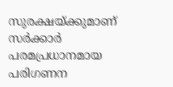സുരക്ഷയ്ക്കുമാണ് സര്‍ക്കാര്‍ പരമപ്രധാനമായ പരിഗണന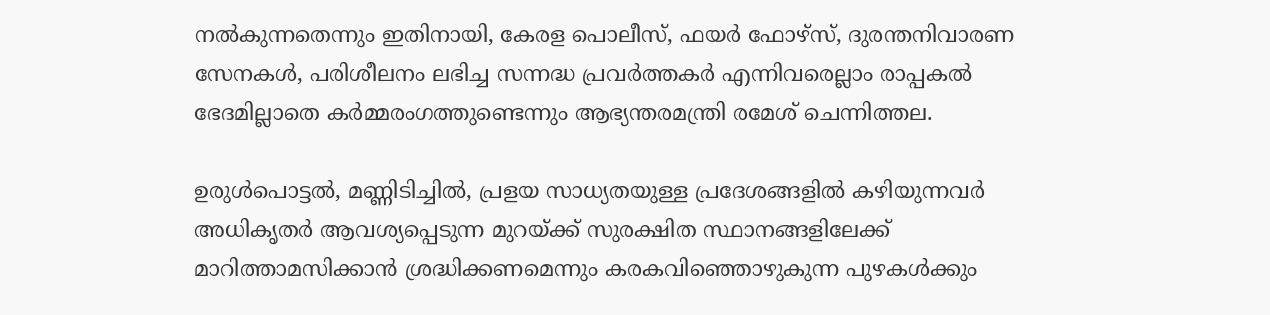നല്‍കുന്നതെന്നും ഇതിനായി, കേരള പൊലീസ്, ഫയര്‍ ഫോഴ്‌സ്, ദുരന്തനിവാരണ സേനകള്‍, പരിശീലനം ലഭിച്ച സന്നദ്ധ പ്രവര്‍ത്തകര്‍ എന്നിവരെല്ലാം രാപ്പകല്‍ ഭേദമില്ലാതെ കര്‍മ്മരംഗത്തുണ്ടെന്നും ആഭ്യന്തരമന്ത്രി രമേശ് ചെന്നിത്തല.

ഉരുള്‍പൊട്ടല്‍, മണ്ണിടിച്ചില്‍, പ്രളയ സാധ്യതയുള്ള പ്രദേശങ്ങളില്‍ കഴിയുന്നവര്‍ അധികൃതര്‍ ആവശ്യപ്പെടുന്ന മുറയ്ക്ക് സുരക്ഷിത സ്ഥാനങ്ങളിലേക്ക് മാറിത്താമസിക്കാന്‍ ശ്രദ്ധിക്കണമെന്നും കരകവിഞ്ഞൊഴുകുന്ന പുഴകള്‍ക്കും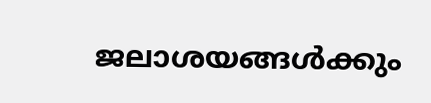ജലാശയങ്ങള്‍ക്കും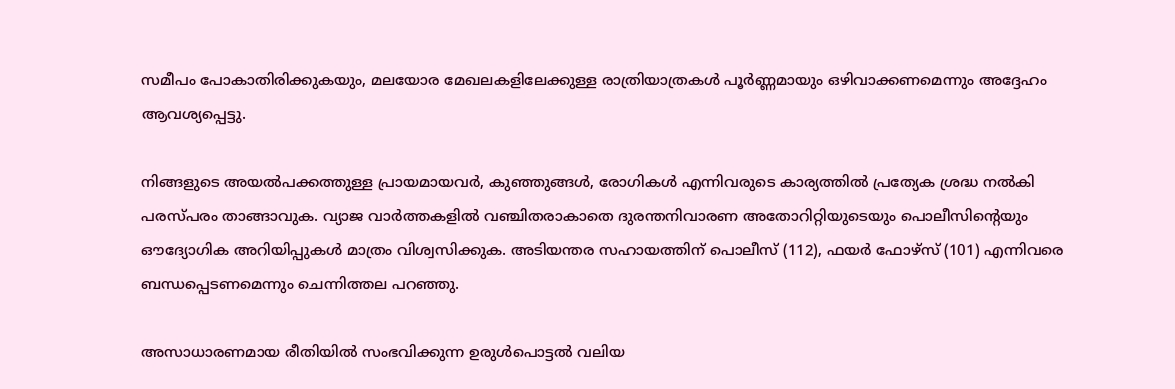സമീപം പോകാതിരിക്കുകയും, മലയോര മേഖലകളിലേക്കുള്ള രാത്രിയാത്രകള്‍ പൂര്‍ണ്ണമായും ഒഴിവാക്കണമെന്നും അദ്ദേഹം ആവശ്യപ്പെട്ടു.

നിങ്ങളുടെ അയല്‍പക്കത്തുള്ള പ്രായമായവര്‍, കുഞ്ഞുങ്ങള്‍, രോഗികള്‍ എന്നിവരുടെ കാര്യത്തില്‍ പ്രത്യേക ശ്രദ്ധ നല്‍കി പരസ്പരം താങ്ങാവുക. വ്യാജ വാര്‍ത്തകളില്‍ വഞ്ചിതരാകാതെ ദുരന്തനിവാരണ അതോറിറ്റിയുടെയും പൊലീസിന്റെയും ഔദ്യോഗിക അറിയിപ്പുകള്‍ മാത്രം വിശ്വസിക്കുക. അടിയന്തര സഹായത്തിന് പൊലീസ് (112), ഫയര്‍ ഫോഴ്‌സ് (101) എന്നിവരെ ബന്ധപ്പെടണമെന്നും ചെന്നിത്തല പറഞ്ഞു.

അസാധാരണമായ രീതിയില്‍ സംഭവിക്കുന്ന ഉരുള്‍പൊട്ടല്‍ വലിയ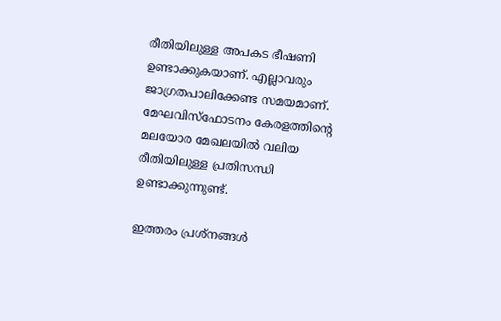രീതിയിലുള്ള അപകട ഭീഷണി ഉണ്ടാക്കുകയാണ്. എല്ലാവരും ജാഗ്രതപാലിക്കേണ്ട സമയമാണ്. മേഘവിസ്‌ഫോടനം കേരളത്തിന്റെ മലയോര മേഖലയില്‍ വലിയ രീതിയിലുള്ള പ്രതിസന്ധി ഉണ്ടാക്കുന്നുണ്ട്.

ഇത്തരം പ്രശ്‌നങ്ങള്‍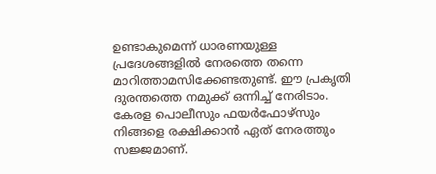ഉണ്ടാകുമെന്ന് ധാരണയുള്ള പ്രദേശങ്ങളില്‍ നേരത്തെ തന്നെ മാറിത്താമസിക്കേണ്ടതുണ്ട്. ഈ പ്രകൃതി ദുരന്തത്തെ നമുക്ക് ഒന്നിച്ച് നേരിടാം. കേരള പൊലീസും ഫയര്‍ഫോഴ്‌സും നിങ്ങളെ രക്ഷിക്കാന്‍ ഏത് നേരത്തും സജ്ജമാണ്.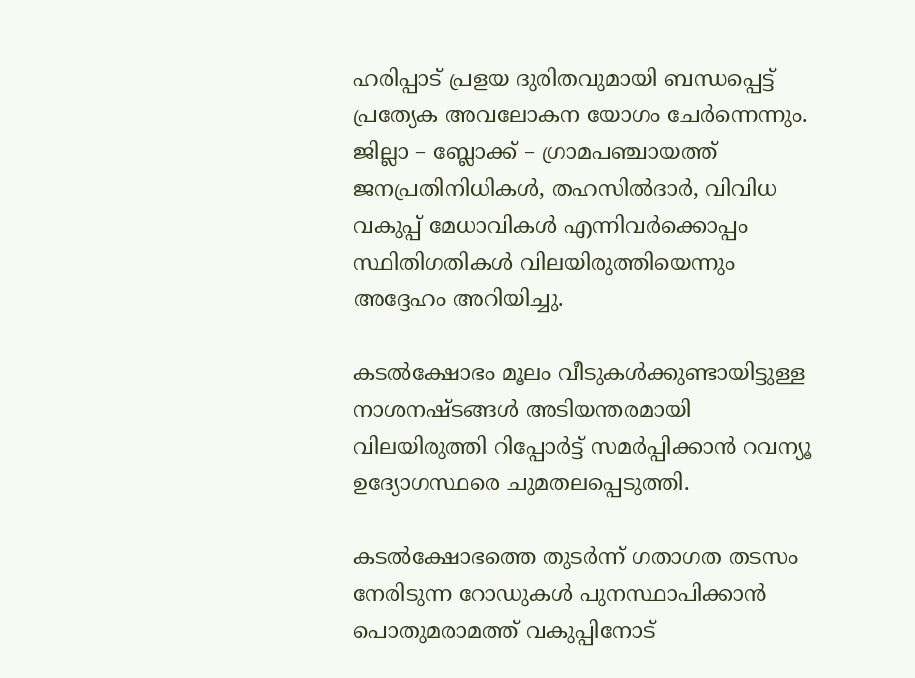ഹരിപ്പാട് പ്രളയ ദുരിതവുമായി ബന്ധപ്പെട്ട് പ്രത്യേക അവലോകന യോഗം ചേര്‍ന്നെന്നും. ജില്ലാ – ബ്ലോക്ക് – ഗ്രാമപഞ്ചായത്ത് ജനപ്രതിനിധികള്‍, തഹസില്‍ദാര്‍, വിവിധ വകുപ്പ് മേധാവികള്‍ എന്നിവര്‍ക്കൊപ്പം സ്ഥിതിഗതികള്‍ വിലയിരുത്തിയെന്നും അദ്ദേഹം അറിയിച്ചു.

കടല്‍ക്ഷോഭം മൂലം വീടുകള്‍ക്കുണ്ടായിട്ടുള്ള നാശനഷ്ടങ്ങള്‍ അടിയന്തരമായി വിലയിരുത്തി റിപ്പോര്‍ട്ട് സമര്‍പ്പിക്കാന്‍ റവന്യൂ ഉദ്യോഗസ്ഥരെ ചുമതലപ്പെടുത്തി.

കടല്‍ക്ഷോഭത്തെ തുടര്‍ന്ന് ഗതാഗത തടസം നേരിടുന്ന റോഡുകള്‍ പുനസ്ഥാപിക്കാന്‍ പൊതുമരാമത്ത് വകുപ്പിനോട്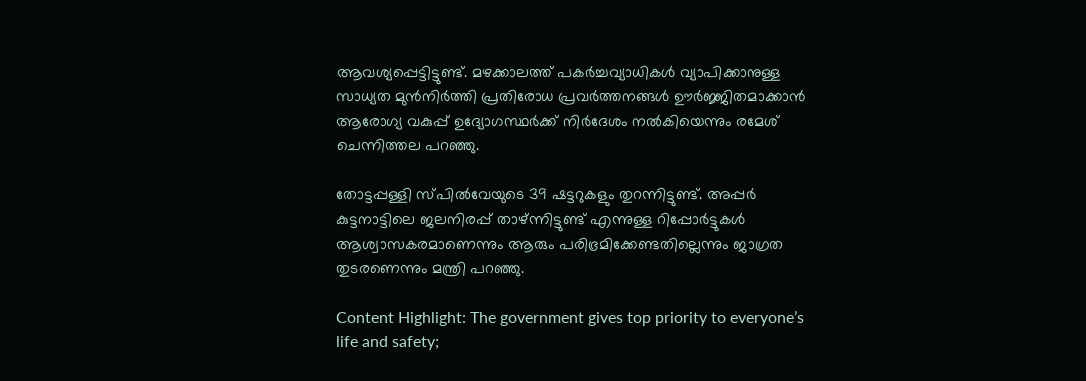ആവശ്യപ്പെട്ടിട്ടുണ്ട്. മഴക്കാലത്ത് പകര്‍ച്ചവ്യാധികള്‍ വ്യാപിക്കാനുള്ള സാധ്യത മുന്‍നിര്‍ത്തി പ്രതിരോധ പ്രവര്‍ത്തനങ്ങള്‍ ഊര്‍ജ്ജിതമാക്കാന്‍ ആരോഗ്യ വകുപ്പ് ഉദ്യോഗസ്ഥര്‍ക്ക് നിര്‍ദേശം നല്‍കിയെന്നും രമേശ് ചെന്നിത്തല പറഞ്ഞു.

തോട്ടപ്പള്ളി സ്പില്‍വേയുടെ 39 ഷട്ടറുകളും തുറന്നിട്ടുണ്ട്. അപ്പര്‍ കുട്ടനാട്ടിലെ ജലനിരപ്പ് താഴ്ന്നിട്ടുണ്ട് എന്നുള്ള റിപ്പോര്‍ട്ടുകള്‍ ആശ്വാസകരമാണെന്നും ആരും പരിഭ്രമിക്കേണ്ടതില്ലെന്നും ജാഗ്രത തുടരണെന്നും മന്ത്രി പറഞ്ഞു.

Content Highlight: The government gives top priority to everyone’s life and safety;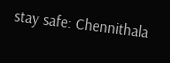stay safe: Chennithala